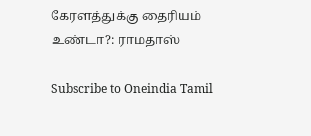கேரளத்துக்கு தைரியம் உண்டா?: ராமதாஸ்

Subscribe to Oneindia Tamil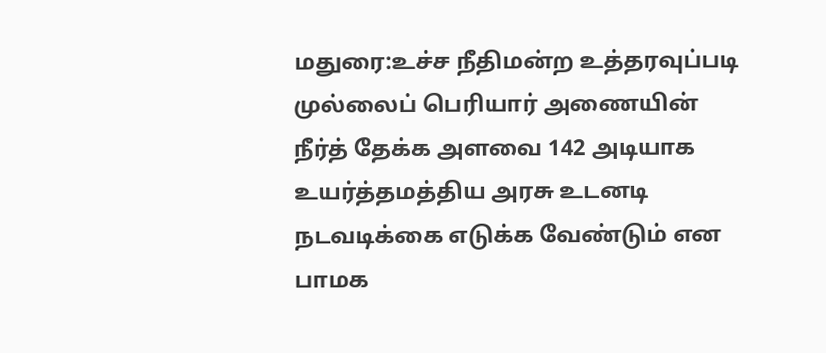மதுரை:உச்ச நீதிமன்ற உத்தரவுப்படி முல்லைப் பெரியார் அணையின் நீர்த் தேக்க அளவை 142 அடியாக உயர்த்தமத்திய அரசு உடனடி நடவடிக்கை எடுக்க வேண்டும் என பாமக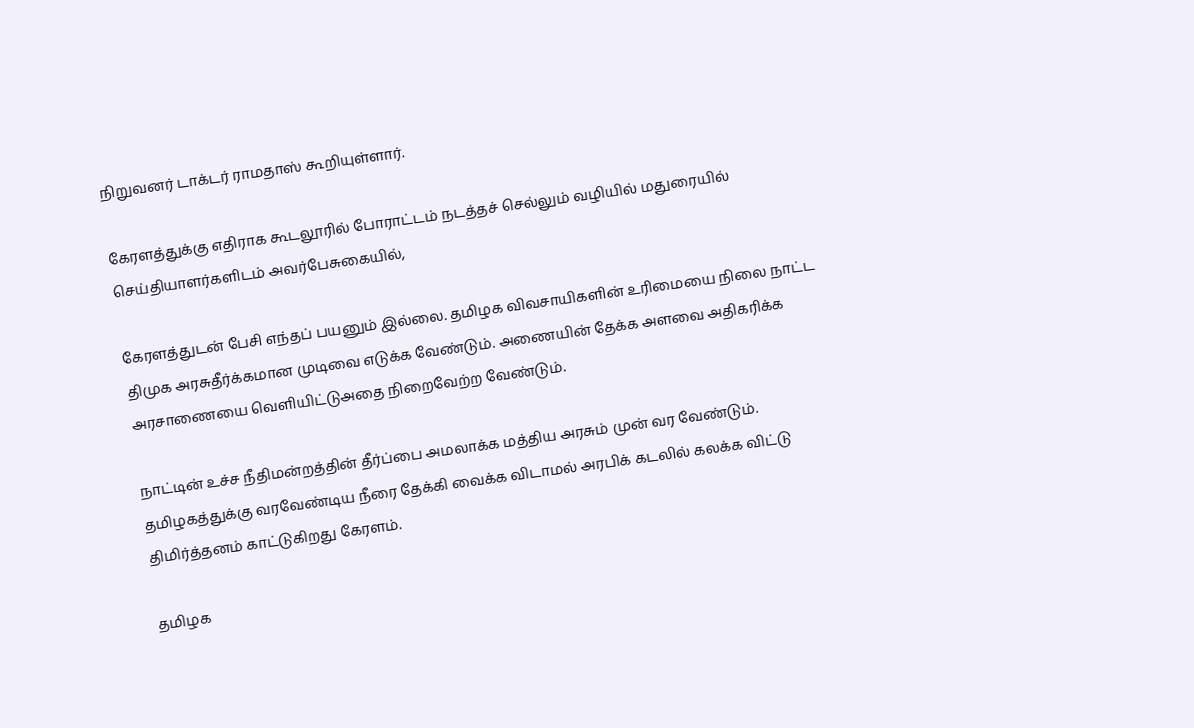நிறுவனர் டாக்டர் ராமதாஸ் கூறியுள்ளார்.

கேரளத்துக்கு எதிராக கூடலூரில் போராட்டம் நடத்தச் செல்லும் வழியில் மதுரையில் செய்தியாளர்களிடம் அவர்பேசுகையில்,

கேரளத்துடன் பேசி எந்தப் பயனும் இல்லை. தமிழக விவசாயிகளின் உரிமையை நிலை நாட்ட திமுக அரசுதீர்க்கமான முடிவை எடுக்க வேண்டும். அணையின் தேக்க அளவை அதிகரிக்க அரசாணையை வெளியிட்டுஅதை நிறைவேற்ற வேண்டும்.

நாட்டின் உச்ச நீதிமன்றத்தின் தீர்ப்பை அமலாக்க மத்திய அரசும் முன் வர வேண்டும். தமிழகத்துக்கு வரவேண்டிய நீரை தேக்கி வைக்க விடாமல் அரபிக் கடலில் கலக்க விட்டு திமிர்த்தனம் காட்டுகிறது கேரளம்.

தமிழக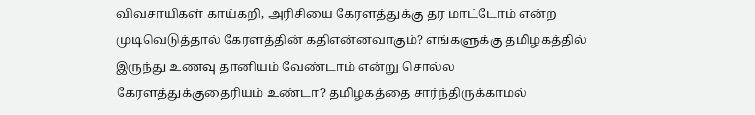விவசாயிகள் காய்கறி, அரிசியை கேரளத்துக்கு தர மாட்டோம் என்ற முடிவெடுத்தால் கேரளத்தின் கதிஎன்னவாகும்? எங்களுக்கு தமிழகத்தில் இருந்து உணவு தானியம் வேண்டாம் என்று சொல்ல கேரளத்துக்குதைரியம் உண்டா? தமிழகத்தை சார்ந்திருக்காமல்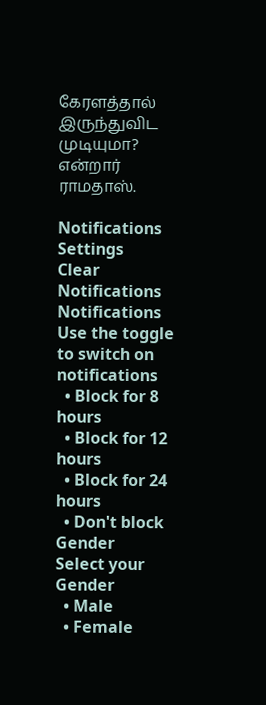கேரளத்தால் இருந்துவிட முடியுமா? என்றார் ராமதாஸ்.

Notifications
Settings
Clear Notifications
Notifications
Use the toggle to switch on notifications
  • Block for 8 hours
  • Block for 12 hours
  • Block for 24 hours
  • Don't block
Gender
Select your Gender
  • Male
  • Female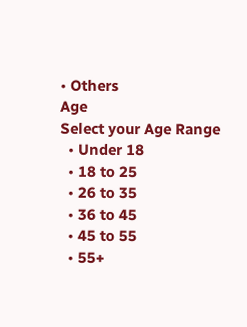• Others
Age
Select your Age Range
  • Under 18
  • 18 to 25
  • 26 to 35
  • 36 to 45
  • 45 to 55
  • 55+